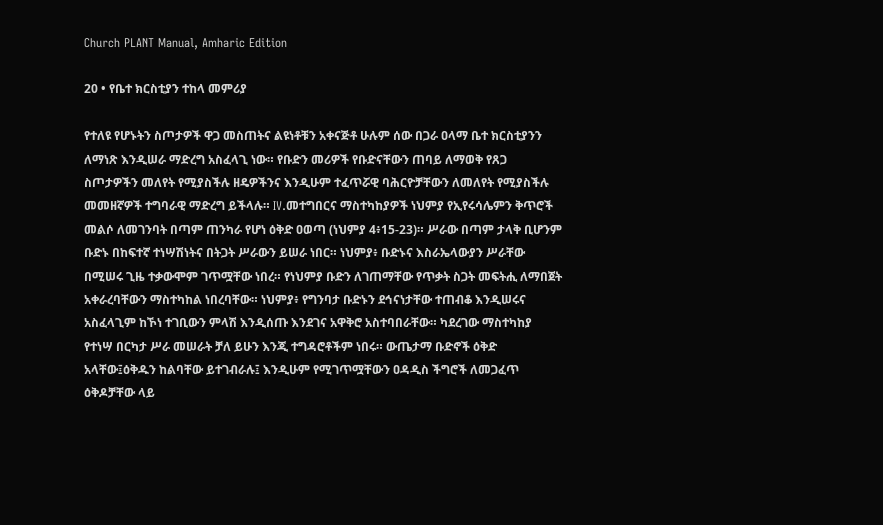Church PLANT Manual, Amharic Edition

20 • የቤተ ክርስቲያን ተከላ መምሪያ

የተለዩ የሆኑትን ስጦታዎች ዋጋ መስጠትና ልዩነቶቹን አቀናጅቶ ሁሉም ሰው በጋራ ዐላማ ቤተ ክርስቲያንን ለማነጽ እንዲሠራ ማድረግ አስፈላጊ ነው። የቡድን መሪዎች የቡድናቸውን ጠባይ ለማወቅ የጸጋ ስጦታዎችን መለየት የሚያስችሉ ዘዴዎችንና እንዲሁም ተፈጥሯዊ ባሕርዮቻቸውን ለመለየት የሚያስችሉ መመዘኛዎች ተግባራዊ ማድረግ ይችላሉ። IV.መተግበርና ማስተካከያዎች ነህምያ የኢየሩሳሌምን ቅጥሮች መልሶ ለመገንባት በጣም ጠንካራ የሆነ ዕቅድ ዐወጣ (ነህምያ 4፥15-23)። ሥራው በጣም ታላቅ ቢሆንም ቡድኑ በከፍተኛ ተነሣሽነትና በትጋት ሥራውን ይሠራ ነበር። ነህምያ፥ ቡድኑና እስራኤላውያን ሥራቸው በሚሠሩ ጊዜ ተቃውሞም ገጥሟቸው ነበረ። የነህምያ ቡድን ለገጠማቸው የጥቃት ስጋት መፍትሒ ለማበጀት አቀራረባቸውን ማስተካከል ነበረባቸው። ነህምያ፥ የግንባታ ቡድኑን ደኅናነታቸው ተጠብቆ እንዲሠሩና አስፈላጊም ከኾነ ተገቢውን ምላሽ እንዲሰጡ እንደገና አዋቅሮ አስተባበራቸው። ካደረገው ማስተካከያ የተነሣ በርካታ ሥራ መሠራት ቻለ ይሁን እንጂ ተግዳሮቶችም ነበሩ። ውጤታማ ቡድኖች ዕቅድ አላቸው፤ዕቅዱን ከልባቸው ይተገብራሉ፤ እንዲሁም የሚገጥሟቸውን ዐዳዲስ ችግሮች ለመጋፈጥ ዕቅዶቻቸው ላይ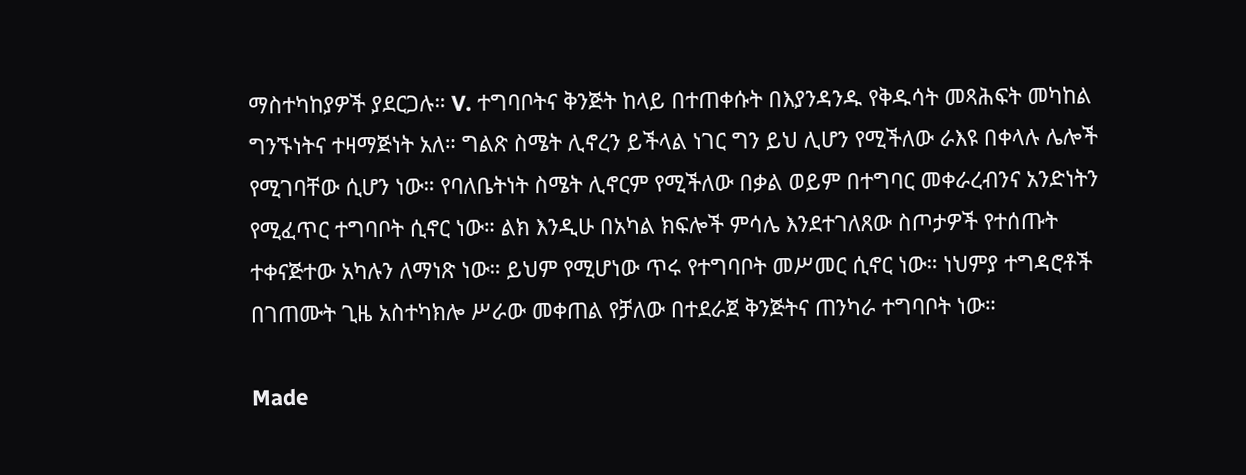ማስተካከያዎች ያደርጋሉ። V. ተግባቦትና ቅንጅት ከላይ በተጠቀሱት በእያንዳንዱ የቅዱሳት መጻሕፍት መካከል ግንኙነትና ተዛማጅነት አለ። ግልጽ ስሜት ሊኖረን ይችላል ነገር ግን ይህ ሊሆን የሚችለው ራእዩ በቀላሉ ሌሎች የሚገባቸው ሲሆን ነው። የባለቤትነት ስሜት ሊኖርም የሚችለው በቃል ወይም በተግባር መቀራረብንና አንድነትን የሚፈጥር ተግባቦት ሲኖር ነው። ልክ እንዲሁ በአካል ክፍሎች ምሳሌ እንደተገለጸው ስጦታዎች የተሰጡት ተቀናጅተው አካሉን ለማነጽ ነው። ይህም የሚሆነው ጥሩ የተግባቦት መሥመር ሲኖር ነው። ነህምያ ተግዳሮቶች በገጠሙት ጊዜ አስተካክሎ ሥራው መቀጠል የቻለው በተደራጀ ቅንጅትና ጠንካራ ተግባቦት ነው።

Made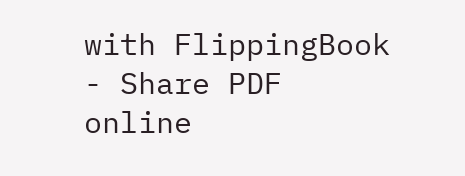with FlippingBook - Share PDF online